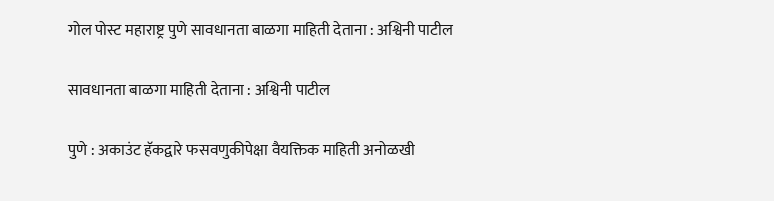गोल पोस्ट महाराष्ट्र पुणे सावधानता बाळगा माहिती देताना : अश्विनी पाटील

सावधानता बाळगा माहिती देताना : अश्विनी पाटील

पुणे : अकाउंट हॅकद्वारे फसवणुकीपेक्षा वैयक्तिक माहिती अनोळखी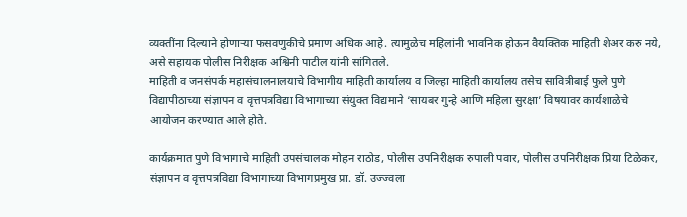व्यक्तींना दिल्याने होणाऱ्या फसवणुकीचे प्रमाण अधिक आहे. त्यामुळेच महिलांनी भावनिक होऊन वैयक्तिक माहिती शेअर करु नये, असे सहायक पोलीस निरीक्षक अश्विनी पाटील यांनी सांगितले.
माहिती व जनसंपर्क महासंचालनालयाचे विभागीय माहिती कार्यालय व जिल्हा माहिती कार्यालय तसेच सावित्रीबाई फुले पुणे विद्यापीठाच्या संज्ञापन व वृत्तपत्रविद्या विभागाच्या संयुक्त विद्यमाने ‘सायबर गुन्हे आणि महिला सुरक्षा’ विषयावर कार्यशाळेचे आयोजन करण्यात आले होते.

कार्यक्रमात पुणे विभागाचे माहिती उपसंचालक मोहन राठोड, पोलीस उपनिरीक्षक रुपाली पवार, पोलीस उपनिरीक्षक प्रिया टिळेकर, संज्ञापन व वृत्तपत्रविद्या विभागाच्या विभागप्रमुख प्रा. डॉ. उज्ज्वला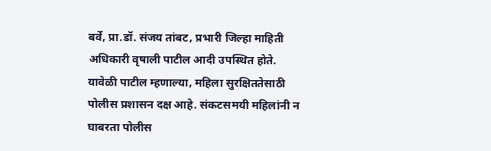बर्वे, प्रा.डॉ. संजय तांबट, प्रभारी जिल्हा माहिती अधिकारी वृषाली पाटील आदी उपस्थित होते.
यावेळी पाटील म्हणाल्या, महिला सुरक्षिततेसाठी पोलीस प्रशासन दक्ष आहे. संकटसमयी महिलांनी न घाबरता पोलीस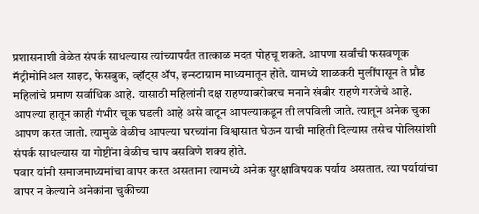प्रशासनाशी वेळेत संपर्क साधल्यास त्यांच्यापर्यंत तात्काळ मदत पोहचू शकते. आपणा सर्वांची फसवणूक मॅट्रीमोनिअल साइट, फेसबुक, व्हॉट्स ॲप, इन्स्टाग्राम माध्यमातून होते. यामध्ये शाळकरी मुलींपासून ते प्रौढ महिलांचे प्रमाण सर्वाधिक आहे. यासाठी महिलांनी दक्ष राहण्याबरोबरच मनाने खंबीर राहणे गरजेचे आहे. आपल्या हातून काही गंभीर चूक घडली आहे असे वाटून आपल्याकडून ती लपविली जाते. त्यातून अनेक चुका आपण करत जातो. त्यामुळे वेळीच आपल्या घरच्यांना विश्वासात घेऊन याची माहिती दिल्यास तसेच पोलिसांशी संपर्क साधल्यास या गोष्टींना वेळीच चाप बसविणे शक्य होते.
पवार यांनी समाजमाध्यमांचा वापर करत असताना त्यामध्ये अनेक सुरक्षाविषयक पर्याय असतात. त्या पर्यायांचा वापर न केल्याने अनेकांना चुकीच्या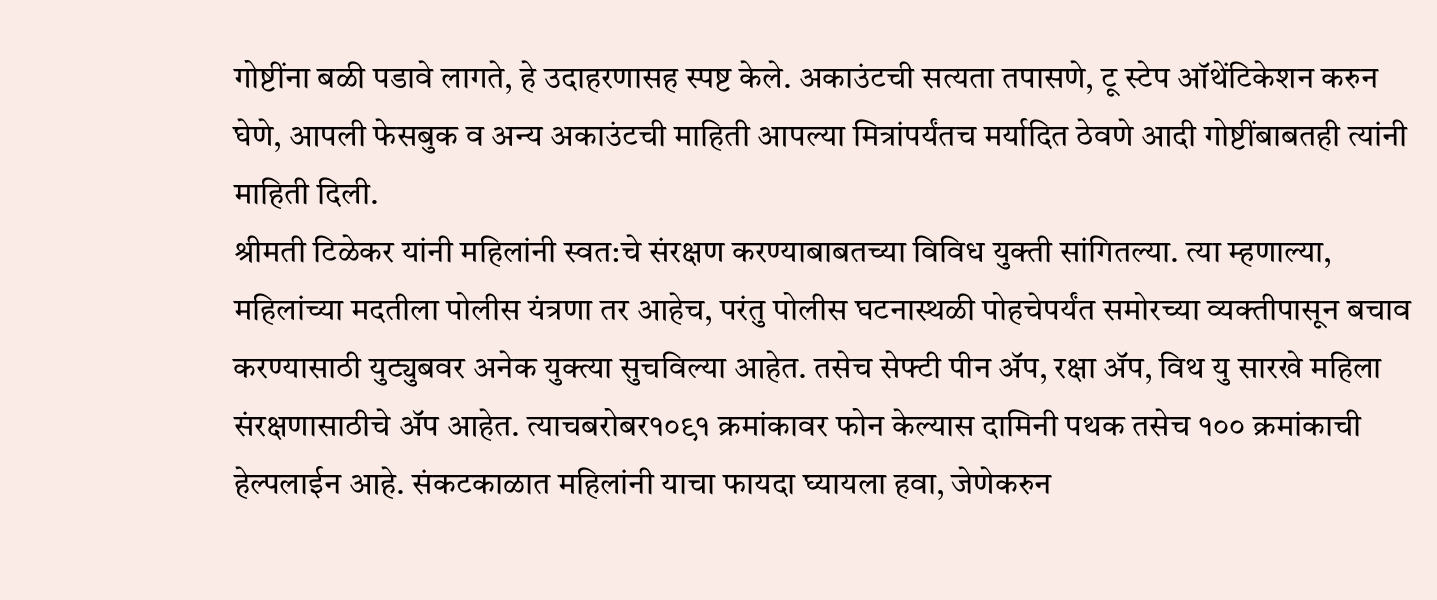गोष्टींना बळी पडावे लागते, हे उदाहरणासह स्पष्ट केले. अकाउंटची सत्यता तपासणे, टू स्टेप ऑथेंटिकेशन करुन घेणे, आपली फेसबुक व अन्य अकाउंटची माहिती आपल्या मित्रांपर्यंतच मर्यादित ठेवणे आदी गोष्टींबाबतही त्यांनी माहिती दिली.
श्रीमती टिळेकर यांनी महिलांनी स्वत:चे संरक्षण करण्याबाबतच्या विविध युक्ती सांगितल्या. त्या म्हणाल्या, महिलांच्या मदतीला पोलीस यंत्रणा तर आहेच, परंतु पोलीस घटनास्थळी पोहचेपर्यंत समोरच्या व्यक्तीपासून बचाव करण्यासाठी युट्युबवर अनेक युक्त्या सुचविल्या आहेत. तसेच सेफ्टी पीन ॲप, रक्षा ॲप, विथ यु सारखे महिला संरक्षणासाठीचे ॲप आहेत. त्याचबरोबर१०९१ क्रमांकावर फोन केल्यास दामिनी पथक तसेच १०० क्रमांकाची हेल्पलाईन आहे. संकटकाळात महिलांनी याचा फायदा घ्यायला हवा, जेणेकरुन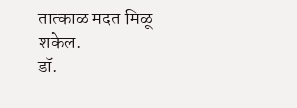तात्काळ मदत मिळू शकेल.
डॉ.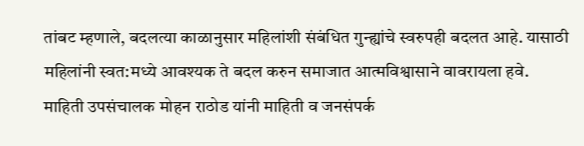तांबट म्हणाले, बदलत्या काळानुसार महिलांशी संबंधित गुन्ह्यांचे स्वरुपही बदलत आहे. यासाठी महिलांनी स्वत:मध्ये आवश्यक ते बदल करुन समाजात आत्मविश्वासाने वावरायला हवे.
माहिती उपसंचालक मोहन राठोड यांनी माहिती व जनसंपर्क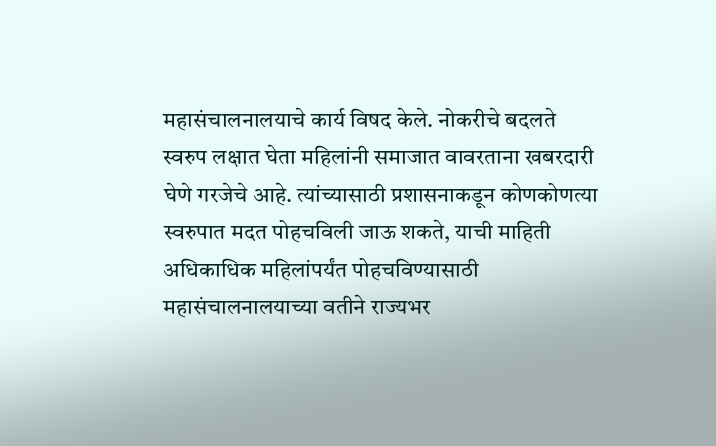महासंचालनालयाचे कार्य विषद केले. नोकरीचे बदलते स्वरुप लक्षात घेता महिलांनी समाजात वावरताना खबरदारी घेणे गरजेचे आहे. त्यांच्यासाठी प्रशासनाकडून कोणकोणत्या स्वरुपात मदत पोहचविली जाऊ शकते, याची माहिती अधिकाधिक महिलांपर्यंत पोहचविण्यासाठी महासंचालनालयाच्या वतीने राज्यभर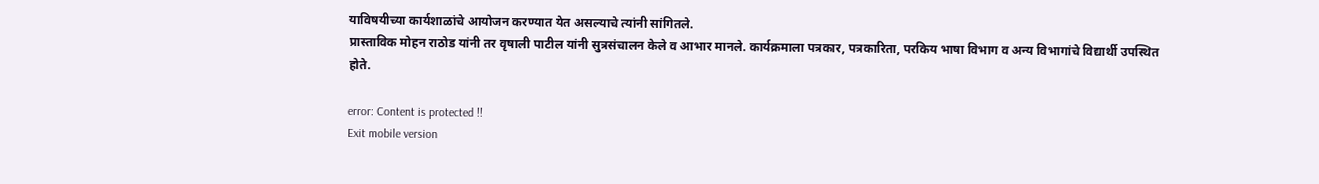याविषयीच्या कार्यशाळांचे आयोजन करण्यात येत असल्याचे त्यांनी सांगितले.
प्रास्ताविक मोहन राठोड यांनी तर वृषाली पाटील यांनी सुत्रसंचालन केले व आभार मानले. कार्यक्रमाला पत्रकार, पत्रकारिता, परकिय भाषा विभाग व अन्य विभागांचे विद्यार्थी उपस्थित होते.

error: Content is protected !!
Exit mobile version